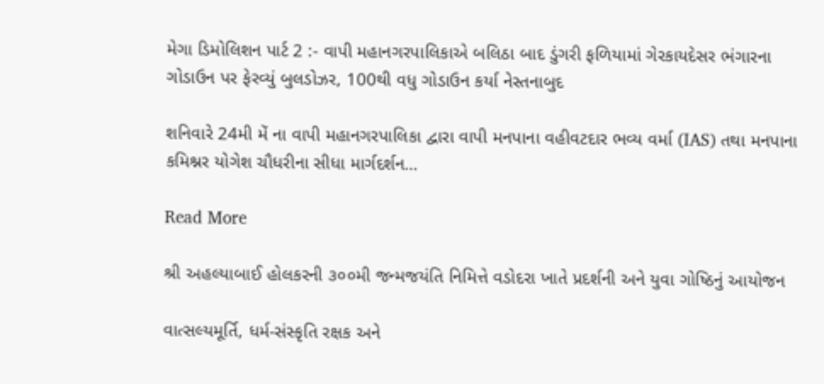મેગા ડિમોલિશન પાર્ટ 2 :- વાપી મહાનગરપાલિકાએ બલિઠા બાદ ડુંગરી ફળિયામાં ગેરકાયદેસર ભંગારના ગોડાઉન પર ફેરવ્યું બુલડોઝર, 100થી વધુ ગોડાઉન કર્યા નેસ્તનાબુદ

શનિવારે 24મી મેં ના વાપી મહાનગરપાલિકા દ્વારા વાપી મનપાના વહીવટદાર ભવ્ય વર્મા (IAS) તથા મનપાના કમિશ્નર યોગેશ ચૌધરીના સીધા માર્ગદર્શન…

Read More

શ્રી અહલ્યાબાઈ હોલકરની ૩૦૦મી જન્મજયંતિ નિમિત્તે વડોદરા ખાતે પ્રદર્શની અને યુવા ગોષ્ઠિનું આયોજન

વાત્સલ્યમૂર્તિ, ધર્મ-સંસ્કૃતિ રક્ષક અને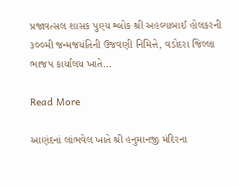પ્રજાવત્સલ શાસક પુણ્ય શ્લોક શ્રી અહલ્યાબાઈ હોલકરની ૩૦૦મી જન્મજયંતિની ઉજવણી નિમિત્તે, વડોદરા જિલ્લા ભાજપ કાર્યાલય ખાતે…

Read More

આણંદનાં લાંભવેલ ખાતે શ્રી હનુમાનજી મંદિરના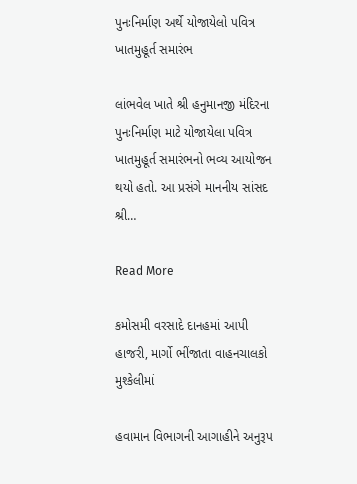પુનઃનિર્માણ અર્થે યોજાયેલો પવિત્ર ખાતમુહૂર્ત સમારંભ

લાંભવેલ ખાતે શ્રી હનુમાનજી મંદિરના પુનઃનિર્માણ માટે યોજાયેલા પવિત્ર ખાતમુહૂર્ત સમારંભનો ભવ્ય આયોજન થયો હતો. આ પ્રસંગે માનનીય સાંસદ શ્રી…

Read More

કમોસમી વરસાદે દાનહમાં આપી હાજરી, માર્ગો ભીંજાતા વાહનચાલકો મુશ્કેલીમાં

હવામાન વિભાગની આગાહીને અનુરૂપ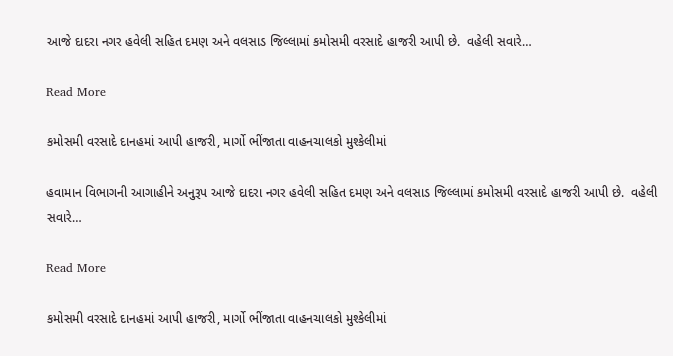આજે દાદરા નગર હવેલી સહિત દમણ અને વલસાડ જિલ્લામાં કમોસમી વરસાદે હાજરી આપી છે.  વહેલી સવારે…

Read More

કમોસમી વરસાદે દાનહમાં આપી હાજરી, માર્ગો ભીંજાતા વાહનચાલકો મુશ્કેલીમાં

હવામાન વિભાગની આગાહીને અનુરૂપ આજે દાદરા નગર હવેલી સહિત દમણ અને વલસાડ જિલ્લામાં કમોસમી વરસાદે હાજરી આપી છે.  વહેલી સવારે…

Read More

કમોસમી વરસાદે દાનહમાં આપી હાજરી, માર્ગો ભીંજાતા વાહનચાલકો મુશ્કેલીમાં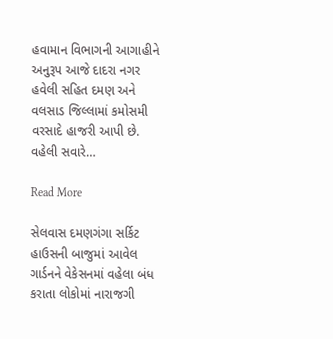હવામાન વિભાગની આગાહીને અનુરૂપ આજે દાદરા નગર હવેલી સહિત દમણ અને વલસાડ જિલ્લામાં કમોસમી વરસાદે હાજરી આપી છે.  વહેલી સવારે…

Read More

સેલવાસ દમણગંગા સર્કિટ હાઉસની બાજુમાં આવેલ ગાર્ડનને વેકેસનમાં વહેલા બંધ કરાતા લોકોમાં નારાજગી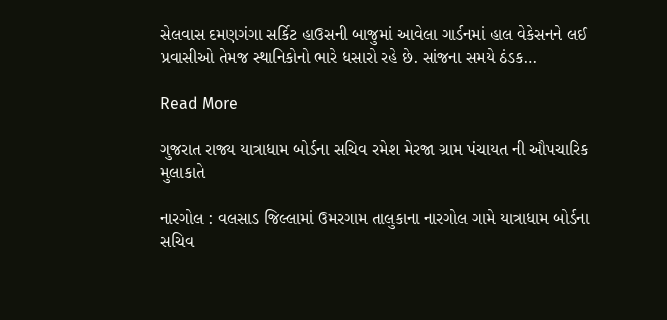સેલવાસ દમણગંગા સર્કિટ હાઉસની બાજુમાં આવેલા ગાર્ડનમાં હાલ વેકેસનને લઈ પ્રવાસીઓ તેમજ સ્થાનિકોનો ભારે ધસારો રહે છે. સાંજના સમયે ઠંડક…

Read More

ગુજરાત રાજ્ય યાત્રાધામ બોર્ડના સચિવ રમેશ મેરજા ગ્રામ પંચાયત ની ઔપચારિક મુલાકાતે

નારગોલ : વલસાડ જિલ્લામાં ઉમરગામ તાલુકાના નારગોલ ગામે યાત્રાધામ બોર્ડના સચિવ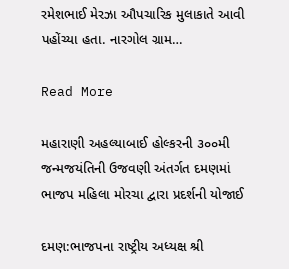રમેશભાઈ મેરઝા ઔપચારિક મુલાકાતે આવી પહોંચ્યા હતા. નારગોલ ગ્રામ…

Read More

મહારાણી અહલ્યાબાઈ હોલ્કરની ૩૦૦મી જન્મજયંતિની ઉજવણી અંતર્ગત દમણમાં ભાજપ મહિલા મોરચા દ્વારા પ્રદર્શની યોજાઈ

દમણ:ભાજપના રાષ્ટ્રીય અધ્યક્ષ શ્રી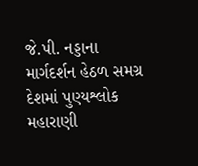જે.પી. નડ્ડાના માર્ગદર્શન હેઠળ સમગ્ર દેશમાં પુણ્યશ્લોક મહારાણી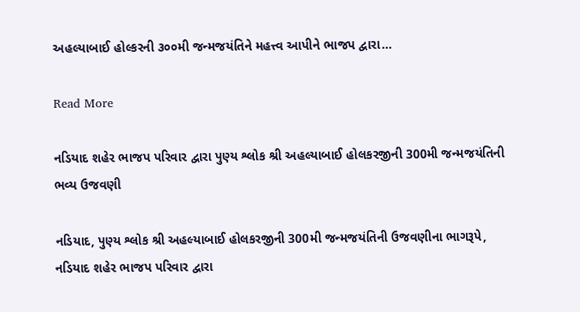અહલ્યાબાઈ હોલ્કરની ૩૦૦મી જન્મજયંતિને મહત્ત્વ આપીને ભાજપ દ્વારા…

Read More

નડિયાદ શહેર ભાજપ પરિવાર દ્વારા પુણ્ય શ્લોક શ્રી અહલ્યાબાઈ હોલકરજીની 300મી જન્મજયંતિની ભવ્ય ઉજવણી

નડિયાદ, પુણ્ય શ્લોક શ્રી અહલ્યાબાઈ હોલકરજીની 300મી જન્મજયંતિની ઉજવણીના ભાગરૂપે, નડિયાદ શહેર ભાજપ પરિવાર દ્વારા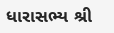ધારાસભ્ય શ્રી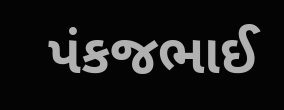પંકજભાઈ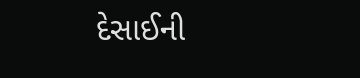દેસાઈની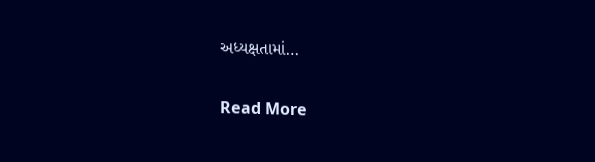અધ્યક્ષતામાં…

Read More